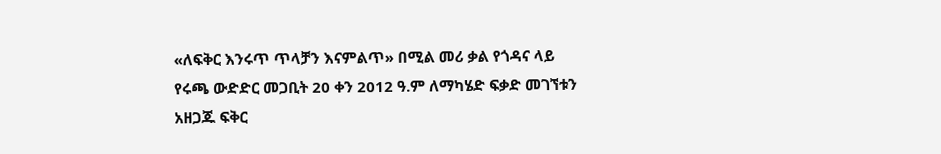«ለፍቅር እንሩጥ ጥላቻን እናምልጥ» በሚል መሪ ቃል የጎዳና ላይ የሩጫ ውድድር መጋቢት 20 ቀን 2012 ዓ.ም ለማካሄድ ፍቃድ መገኘቱን አዘጋጁ ፍቅር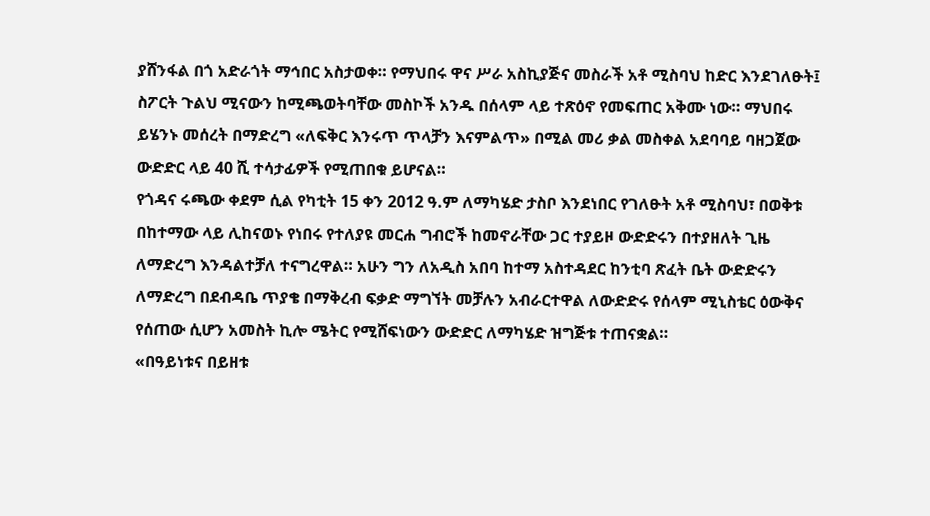ያሸንፋል በጎ አድራጎት ማኅበር አስታወቀ። የማህበሩ ዋና ሥራ አስኪያጅና መስራች አቶ ሚስባህ ከድር እንደገለፁት፤ ስፖርት ጉልህ ሚናውን ከሚጫወትባቸው መስኮች አንዱ በሰላም ላይ ተጽዕኖ የመፍጠር አቅሙ ነው። ማህበሩ ይሄንኑ መሰረት በማድረግ «ለፍቅር እንሩጥ ጥላቻን እናምልጥ» በሚል መሪ ቃል መስቀል አደባባይ ባዘጋጀው ውድድር ላይ 40 ሺ ተሳታፊዎች የሚጠበቁ ይሆናል።
የጎዳና ሩጫው ቀደም ሲል የካቲት 15 ቀን 2012 ዓ.ም ለማካሄድ ታስቦ እንደነበር የገለፁት አቶ ሚስባህ፣ በወቅቱ በከተማው ላይ ሊከናወኑ የነበሩ የተለያዩ መርሐ ግብሮች ከመኖራቸው ጋር ተያይዞ ውድድሩን በተያዘለት ጊዜ ለማድረግ እንዳልተቻለ ተናግረዋል። አሁን ግን ለአዲስ አበባ ከተማ አስተዳደር ከንቲባ ጽፈት ቤት ውድድሩን ለማድረግ በደብዳቤ ጥያቄ በማቅረብ ፍቃድ ማግኘት መቻሉን አብራርተዋል ለውድድሩ የሰላም ሚኒስቴር ዕውቅና የሰጠው ሲሆን አመስት ኪሎ ሜትር የሚሸፍነውን ውድድር ለማካሄድ ዝግጅቱ ተጠናቋል።
«በዓይነቱና በይዘቱ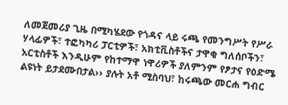ለመጀመሪያ ጊዜ በሚካሄደው የጎዳና ላይ ሩጫ የመንግሥት የሥራ ሃላፊዎች፣ ተፎካካሪ ፓርቲዎች፣ አክቲቪስቶችና ታዋቂ ግለሰቦችን፣ አርቲስቶች እንዲሁም የከተማዋ ነዋሪዎች ያለምንም የፆታና የዕድሜ ልዩነት ይታደሙበታል›› ያሉት አቶ ሚስባህ፣ ከሩጫው መርሐ ግብር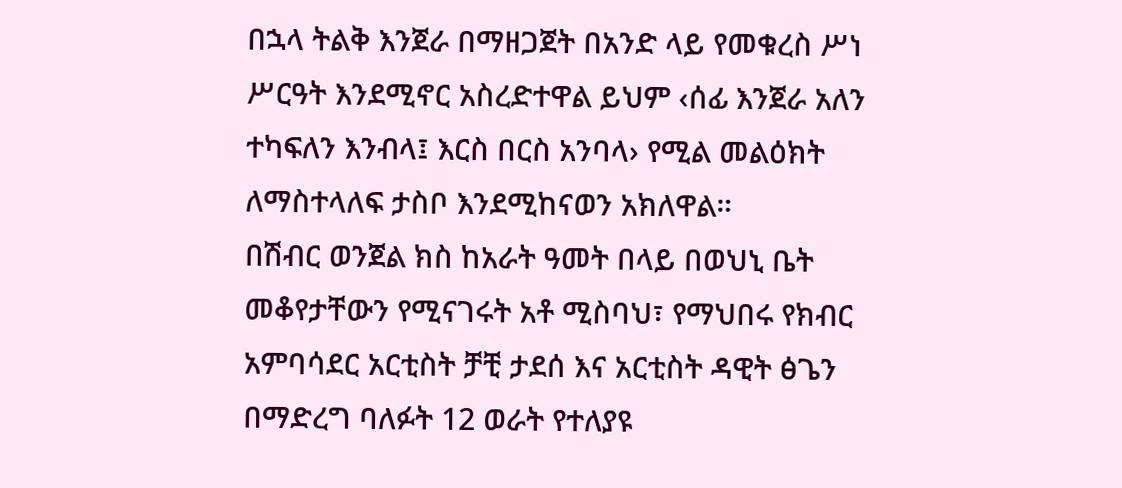በኋላ ትልቅ እንጀራ በማዘጋጀት በአንድ ላይ የመቁረስ ሥነ ሥርዓት እንደሚኖር አስረድተዋል ይህም ‹ሰፊ እንጀራ አለን ተካፍለን እንብላ፤ እርስ በርስ አንባላ› የሚል መልዕክት ለማስተላለፍ ታስቦ እንደሚከናወን አክለዋል።
በሽብር ወንጀል ክስ ከአራት ዓመት በላይ በወህኒ ቤት መቆየታቸውን የሚናገሩት አቶ ሚስባህ፣ የማህበሩ የክብር አምባሳደር አርቲስት ቻቺ ታደሰ እና አርቲስት ዳዊት ፅጌን በማድረግ ባለፉት 12 ወራት የተለያዩ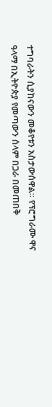ተግባራትን ሲያከናውን መቆየቱን አስታውሰዋል። የፕሮግራሙ ዋና ዓላማ በኢትዮጵያ የመጣውን ሰላም በጋራ በመጠበቅ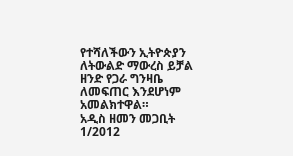የተሻለችውን ኢትዮጵያን ለትውልድ ማውረስ ይቻል ዘንድ የጋራ ግንዛቤ ለመፍጠር እንደሆነም አመልክተዋል።
አዲስ ዘመን መጋቢት 1/2012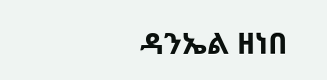ዳንኤል ዘነበ